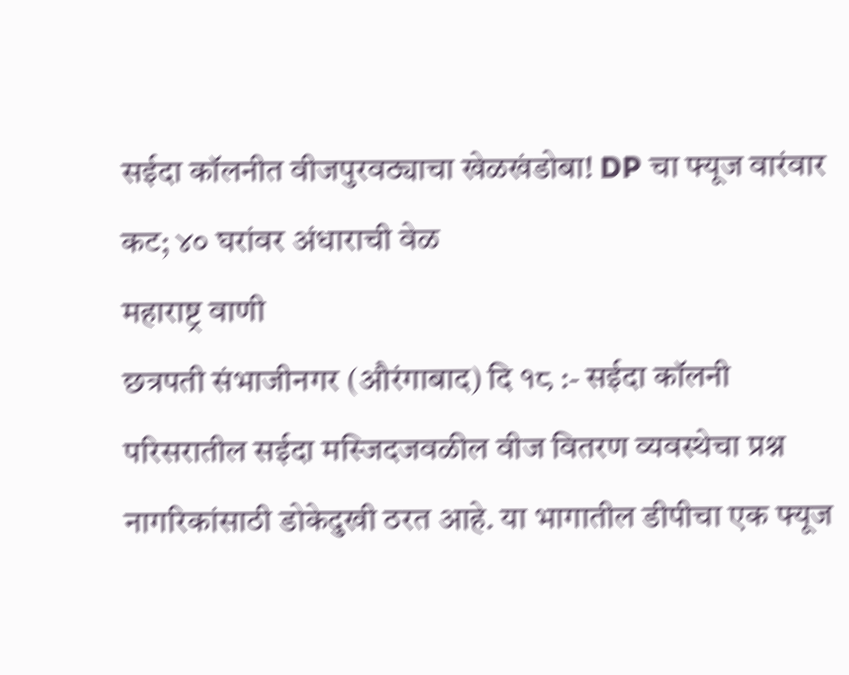सईदा कॉलनीत वीजपुरवठ्याचा खेळखंडोबा! DP चा फ्यूज वारंवार कट; ४० घरांवर अंधाराची वेळ
महाराष्ट्र वाणी
छत्रपती संभाजीनगर (औरंगाबाद) दि १८ :- सईदा कॉलनी परिसरातील सईदा मस्जिदजवळील वीज वितरण व्यवस्थेचा प्रश्न नागरिकांसाठी डोकेदुखी ठरत आहे. या भागातील डीपीचा एक फ्यूज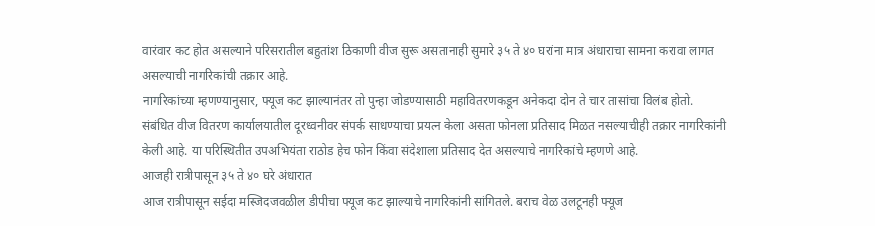वारंवार कट होत असल्याने परिसरातील बहुतांश ठिकाणी वीज सुरू असतानाही सुमारे ३५ ते ४० घरांना मात्र अंधाराचा सामना करावा लागत असल्याची नागरिकांची तक्रार आहे.
नागरिकांच्या म्हणण्यानुसार, फ्यूज कट झाल्यानंतर तो पुन्हा जोडण्यासाठी महावितरणकडून अनेकदा दोन ते चार तासांचा विलंब होतो. संबंधित वीज वितरण कार्यालयातील दूरध्वनीवर संपर्क साधण्याचा प्रयत्न केला असता फोनला प्रतिसाद मिळत नसल्याचीही तक्रार नागरिकांनी केली आहे. या परिस्थितीत उपअभियंता राठोड हेच फोन किंवा संदेशाला प्रतिसाद देत असल्याचे नागरिकांचे म्हणणे आहे.
आजही रात्रीपासून ३५ ते ४० घरे अंधारात
आज रात्रीपासून सईदा मस्जिदजवळील डीपीचा फ्यूज कट झाल्याचे नागरिकांनी सांगितले. बराच वेळ उलटूनही फ्यूज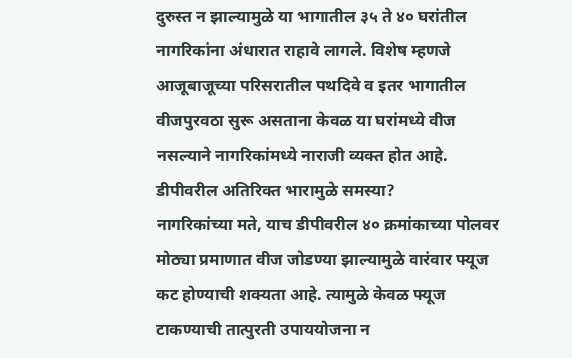दुरुस्त न झाल्यामुळे या भागातील ३५ ते ४० घरांतील नागरिकांना अंधारात राहावे लागले. विशेष म्हणजे आजूबाजूच्या परिसरातील पथदिवे व इतर भागातील वीजपुरवठा सुरू असताना केवळ या घरांमध्ये वीज नसल्याने नागरिकांमध्ये नाराजी व्यक्त होत आहे.
डीपीवरील अतिरिक्त भारामुळे समस्या?
नागरिकांच्या मते, याच डीपीवरील ४० क्रमांकाच्या पोलवर मोठ्या प्रमाणात वीज जोडण्या झाल्यामुळे वारंवार फ्यूज कट होण्याची शक्यता आहे. त्यामुळे केवळ फ्यूज टाकण्याची तात्पुरती उपाययोजना न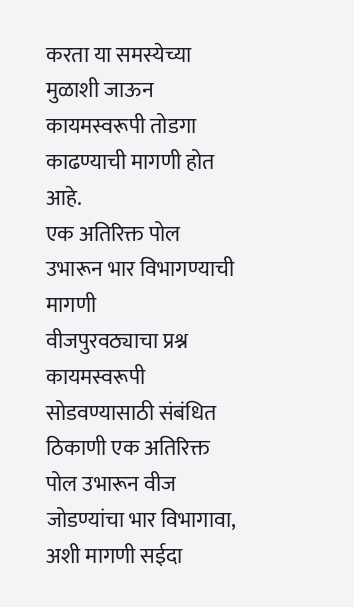करता या समस्येच्या मुळाशी जाऊन कायमस्वरूपी तोडगा काढण्याची मागणी होत आहे.
एक अतिरिक्त पोल उभारून भार विभागण्याची मागणी
वीजपुरवठ्याचा प्रश्न कायमस्वरूपी सोडवण्यासाठी संबंधित ठिकाणी एक अतिरिक्त पोल उभारून वीज जोडण्यांचा भार विभागावा, अशी मागणी सईदा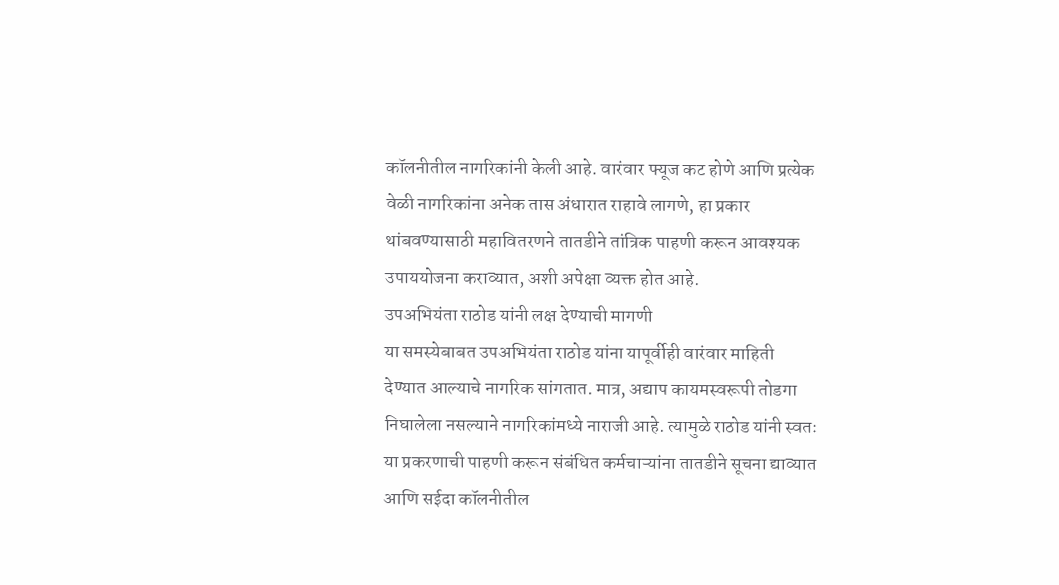कॉलनीतील नागरिकांनी केली आहे. वारंवार फ्यूज कट होणे आणि प्रत्येक वेळी नागरिकांना अनेक तास अंधारात राहावे लागणे, हा प्रकार थांबवण्यासाठी महावितरणने तातडीने तांत्रिक पाहणी करून आवश्यक उपाययोजना कराव्यात, अशी अपेक्षा व्यक्त होत आहे.
उपअभियंता राठोड यांनी लक्ष देण्याची मागणी
या समस्येबाबत उपअभियंता राठोड यांना यापूर्वीही वारंवार माहिती देण्यात आल्याचे नागरिक सांगतात. मात्र, अद्याप कायमस्वरूपी तोडगा निघालेला नसल्याने नागरिकांमध्ये नाराजी आहे. त्यामुळे राठोड यांनी स्वतः या प्रकरणाची पाहणी करून संबंधित कर्मचाऱ्यांना तातडीने सूचना द्याव्यात आणि सईदा कॉलनीतील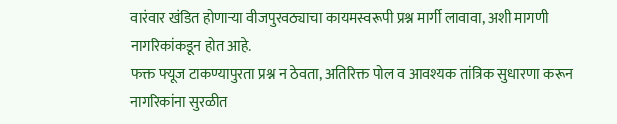वारंवार खंडित होणाऱ्या वीजपुरवठ्याचा कायमस्वरूपी प्रश्न मार्गी लावावा, अशी मागणी नागरिकांकडून होत आहे.
फक्त फ्यूज टाकण्यापुरता प्रश्न न ठेवता, अतिरिक्त पोल व आवश्यक तांत्रिक सुधारणा करून नागरिकांना सुरळीत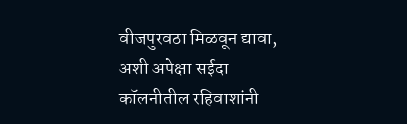वीजपुरवठा मिळवून द्यावा, अशी अपेक्षा सईदा कॉलनीतील रहिवाशांनी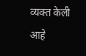व्यक्त केली आहे